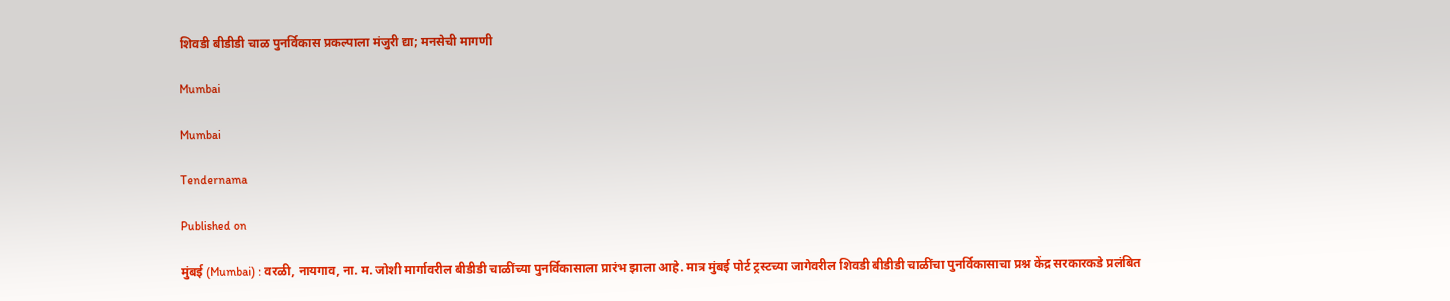शिवडी बीडीडी चाळ पुनर्विकास प्रकल्पाला मंजुरी द्या; मनसेची मागणी

Mumbai

Mumbai

Tendernama

Published on

मुंबई (Mumbai) : वरळी, नायगाव, ना. म. जोशी मार्गावरील बीडीडी चाळींच्या पुनर्विकासाला प्रारंभ झाला आहे. मात्र मुंबई पोर्ट ट्रस्टच्या जागेवरील शिवडी बीडीडी चाळींचा पुनर्विकासाचा प्रश्न केंद्र सरकारकडे प्रलंबित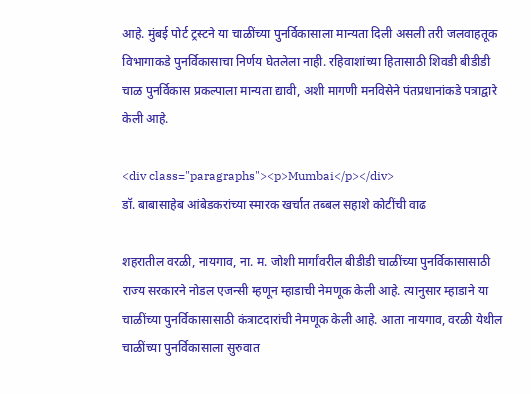आहे. मुंबई पोर्ट ट्रस्टने या चाळींच्या पुनर्विकासाला मान्यता दिली असली तरी जलवाहतूक विभागाकडे पुनर्विकासाचा निर्णय घेतलेला नाही. रहिवाशांच्या हितासाठी शिवडी बीडीडी चाळ पुनर्विकास प्रकल्पाला मान्यता द्यावी, अशी मागणी मनविसेने पंतप्रधानांकडे पत्राद्वारे केली आहे.

<div class="paragraphs"><p>Mumbai</p></div>
डॉ. बाबासाहेब आंबेडकरांच्या स्मारक खर्चात तब्बल सहाशे कोटींची वाढ

शहरातील वरळी, नायगाव, ना. म. जोशी मार्गांवरील बीडीडी चाळींच्या पुनर्विकासासाठी राज्य सरकारने नोडल एजन्सी म्हणून म्हाडाची नेमणूक केली आहे. त्यानुसार म्हाडाने या चाळींच्या पुनर्विकासासाठी कंत्राटदारांची नेमणूक केली आहे. आता नायगाव, वरळी येथील चाळींच्या पुनर्विकासाला सुरुवात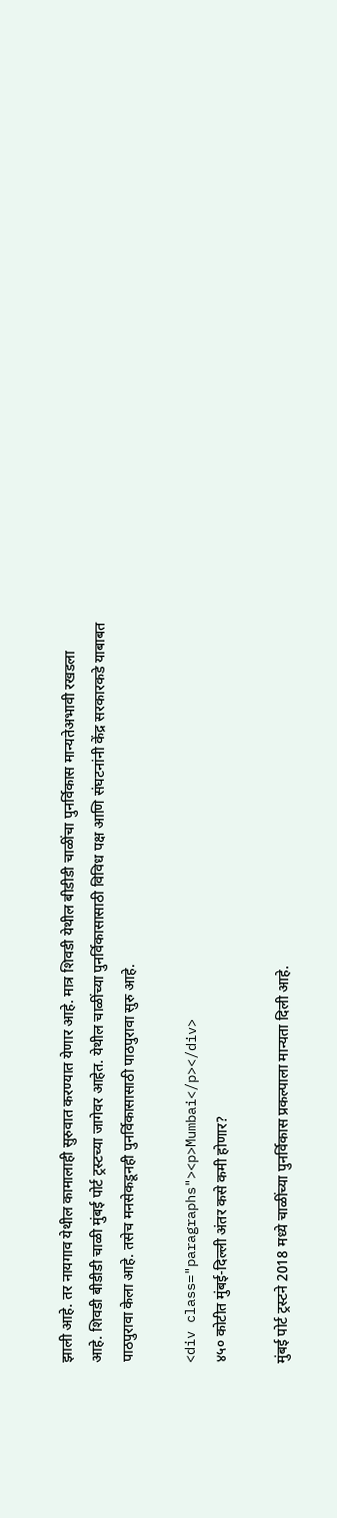झाली आहे. तर नायगाव येथील कामालाही सुरुवात करण्यात येणार आहे. मात्र शिवडी येथील बीडीडी चाळींचा पुनर्विकास मान्यतेअभावी रखडला आहे. शिवडी बीडीडी चाळी मुंबई पोर्ट ट्रस्टच्या जागेवर आहेत. येथील चाळींच्या पुनर्विकासासाठी विविध पक्ष आणि संघटनांनी केंद्र सरकारकडे याबाबत पाठपुरावा केला आहे. तसेच मनसेकडूनही पुनर्विकासासाठी पाठपुरावा सुरु आहे.

<div class="paragraphs"><p>Mumbai</p></div>
४५० कोटीत मुंबई-दिल्ली अंतर कसे कमी होणार?

मुंबई पोर्ट ट्रस्टने 2018 मध्ये चाळींच्या पुनर्विकास प्रकल्पाला मान्यता दिली आहे.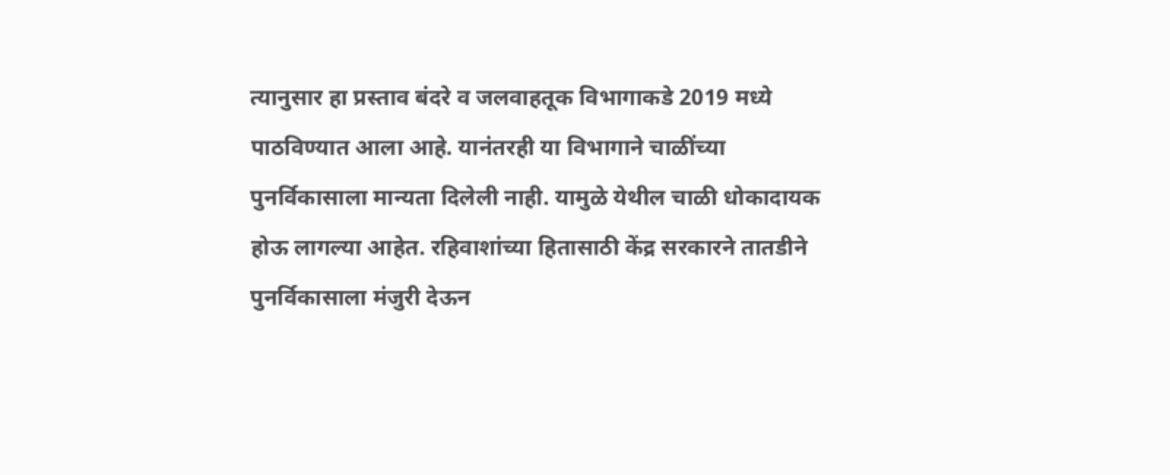त्यानुसार हा प्रस्ताव बंदरे व जलवाहतूक विभागाकडे 2019 मध्ये पाठविण्यात आला आहे. यानंतरही या विभागाने चाळींच्या पुनर्विकासाला मान्यता दिलेली नाही. यामुळे येथील चाळी धोकादायक होऊ लागल्या आहेत. रहिवाशांच्या हितासाठी केंद्र सरकारने तातडीने पुनर्विकासाला मंजुरी देऊन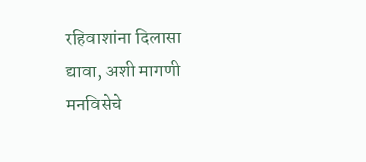रहिवाशांना दिलासा द्यावा, अशी मागणी मनविसेचे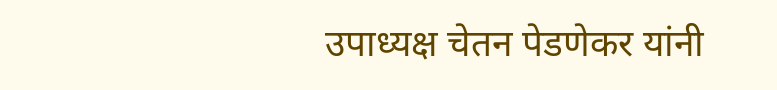उपाध्यक्ष चेतन पेडणेकर यांनी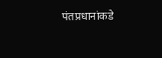पंतप्रधानांकडे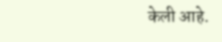केली आहे.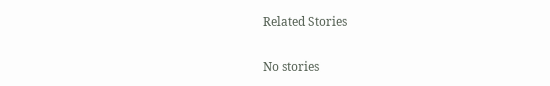Related Stories

No stories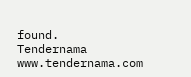found.
Tendernama
www.tendernama.com